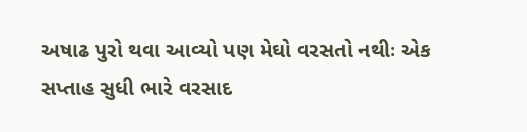અષાઢ પુરો થવા આવ્યો પણ મેઘો વરસતો નથીઃ એક સપ્તાહ સુધી ભારે વરસાદ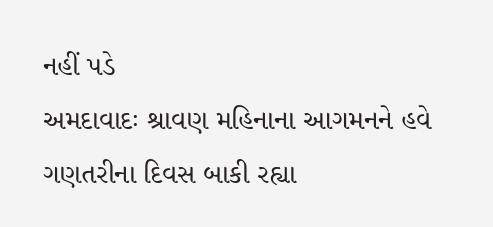નહીં પડે
અમદાવાદઃ શ્રાવણ મહિનાના આગમનને હવે ગણતરીના દિવસ બાકી રહ્યા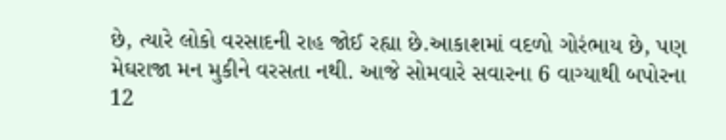છે, ત્યારે લોકો વરસાદની રાહ જોઈ રહ્યા છે.આકાશમાં વદળો ગોરંભાય છે, પણ મેઘરાજા મન મુકીને વરસતા નથી. આજે સોમવારે સવારના 6 વાગ્યાથી બપોરના 12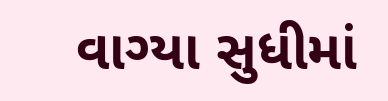વાગ્યા સુધીમાં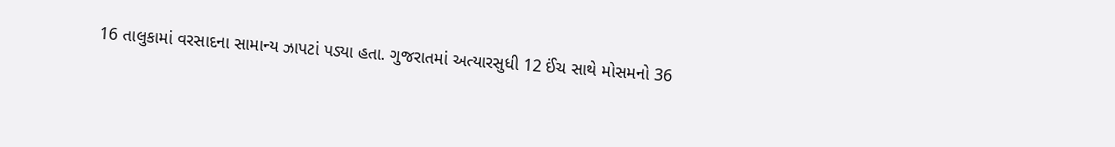16 તાલુકામાં વરસાદના સામાન્ય ઝાપટાં પડ્યા હતા. ગુજરાતમાં અત્યારસુધી 12 ઈંચ સાથે મોસમનો 36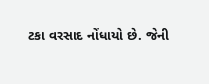ટકા વરસાદ નોંધાયો છે. જેની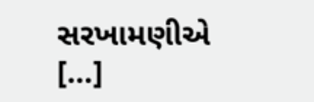સરખામણીએ […]